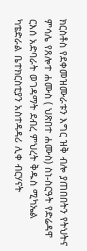ክርስቶስ የደቀመዝሙራቱን እግር ዝቅ ብሎ ያጠበበትን የትህትና ምሳሌ የጸሎተ ሐሙስ ( ህጽበተ ሐሙስ) ስነ-ስርዓት የድሬዳዋ ርእሰ አድባራት ወገዳማት ደብረ ምህረት ቅዱስ ሚካኤል ካቴድራል ቤተክርስቲያን አስተዳዳሪ ሊቀ ብርሃናት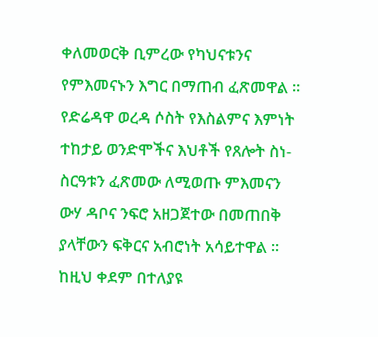ቀለመወርቅ ቢምረው የካህናቱንና የምእመናኑን እግር በማጠብ ፈጽመዋል ፡፡
የድሬዳዋ ወረዳ ሶስት የእስልምና እምነት ተከታይ ወንድሞችና እህቶች የጸሎት ስነ-ስርዓቱን ፈጽመው ለሚወጡ ምእመናን ውሃ ዳቦና ንፍሮ አዘጋጀተው በመጠበቅ ያላቸውን ፍቅርና አብሮነት አሳይተዋል ፡፡
ከዚህ ቀደም በተለያዩ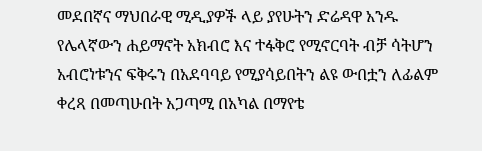መደበኛና ማህበራዊ ሚዲያዎች ላይ ያየሁትን ድሬዳዋ አንዱ የሌላኛውን ሐይማኖት አክብሮ እና ተፋቅሮ የሚኖርባት ብቻ ሳትሆን አብሮነቱንና ፍቅሩን በአደባባይ የሚያሳይበትን ልዩ ውበቷን ለፊልም ቀረጻ በመጣሁበት አጋጣሚ በአካል በማየቴ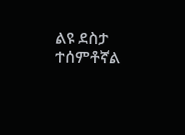ልዩ ደስታ ተሰምቶኛል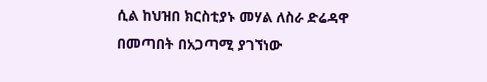ሲል ከህዝበ ክርስቲያኑ መሃል ለስራ ድሬዳዋ በመጣበት በአጋጣሚ ያገኘነው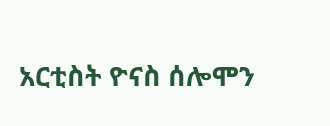አርቲስት ዮናስ ሰሎሞን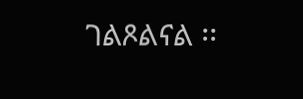ገልጾልናል ፡፡